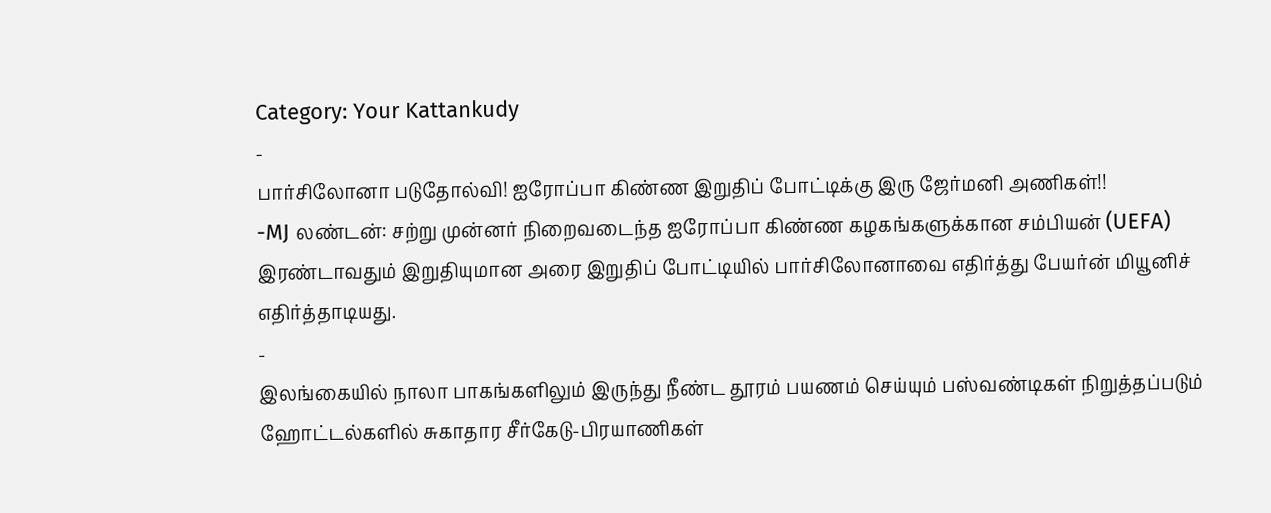Category: Your Kattankudy
-
பார்சிலோனா படுதோல்வி! ஐரோப்பா கிண்ண இறுதிப் போட்டிக்கு இரு ஜேர்மனி அணிகள்!!
-MJ லண்டன்: சற்று முன்னர் நிறைவடைந்த ஐரோப்பா கிண்ண கழகங்களுக்கான சம்பியன் (UEFA) இரண்டாவதும் இறுதியுமான அரை இறுதிப் போட்டியில் பார்சிலோனாவை எதிர்த்து பேயர்ன் மியூனிச் எதிர்த்தாடியது.
-
இலங்கையில் நாலா பாகங்களிலும் இருந்து நீண்ட தூரம் பயணம் செய்யும் பஸ்வண்டிகள் நிறுத்தப்படும் ஹோட்டல்களில் சுகாதார சீர்கேடு-பிரயாணிகள்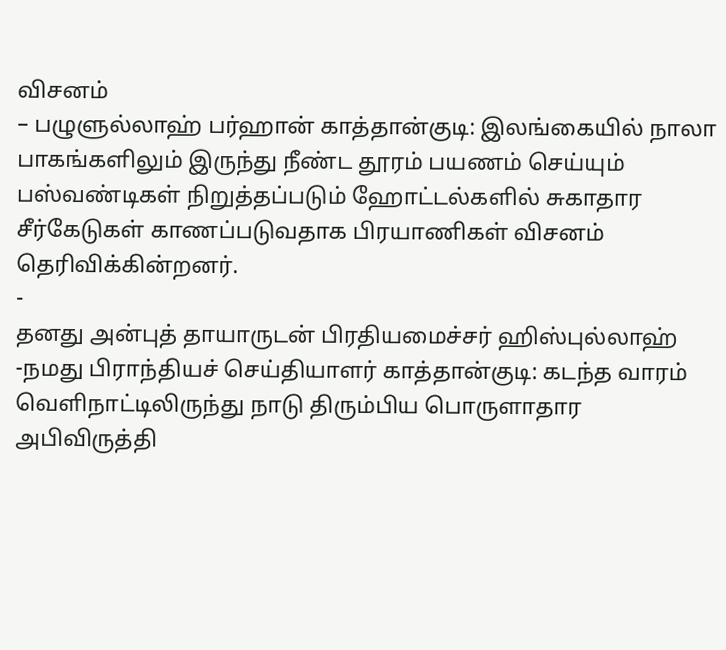விசனம்
– பழுளுல்லாஹ் பர்ஹான் காத்தான்குடி: இலங்கையில் நாலா பாகங்களிலும் இருந்து நீண்ட தூரம் பயணம் செய்யும் பஸ்வண்டிகள் நிறுத்தப்படும் ஹோட்டல்களில் சுகாதார சீர்கேடுகள் காணப்படுவதாக பிரயாணிகள் விசனம் தெரிவிக்கின்றனர்.
-
தனது அன்புத் தாயாருடன் பிரதியமைச்சர் ஹிஸ்புல்லாஹ்
-நமது பிராந்தியச் செய்தியாளர் காத்தான்குடி: கடந்த வாரம் வெளிநாட்டிலிருந்து நாடு திரும்பிய பொருளாதார அபிவிருத்தி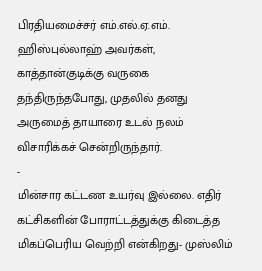பிரதியமைச்சர் எம்.எல்.ஏ.எம். ஹிஸ்புல்லாஹ் அவர்கள், காத்தான்குடிக்கு வருகை தந்திருந்தபோது, முதலில் தனது அருமைத் தாயாரை உடல் நலம் விசாரிக்கச் சென்றிருந்தார்.
-
மின்சார கட்டண உயர்வு இல்லை. எதிர் கட்சிகளின் போராட்டத்துக்கு கிடைத்த மிகப்பெரிய வெற்றி என்கிறது- முஸ்லிம்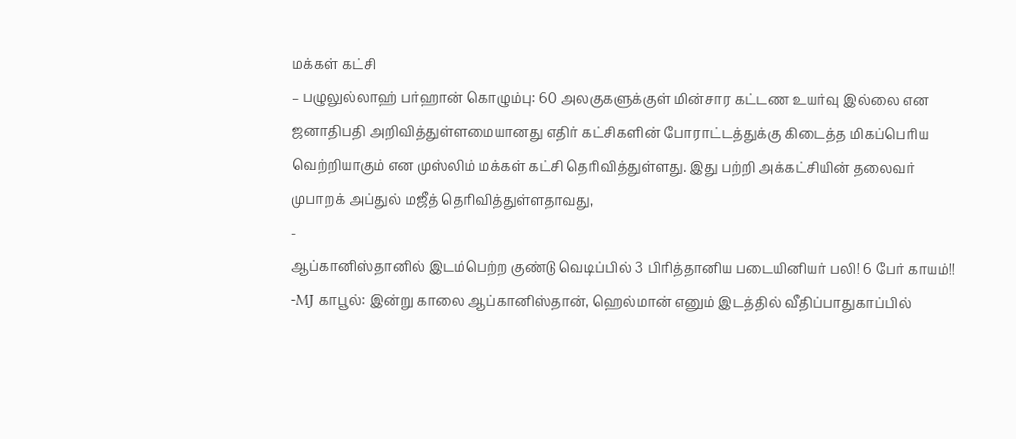மக்கள் கட்சி
– பழுலுல்லாஹ் பர்ஹான் கொழும்பு: 60 அலகுகளுக்குள் மின்சார கட்டண உயர்வு இல்லை என ஜனாதிபதி அறிவித்துள்ளமையானது எதிர் கட்சிகளின் போராட்டத்துக்கு கிடைத்த மிகப்பெரிய வெற்றியாகும் என முஸ்லிம் மக்கள் கட்சி தெரிவித்துள்ளது. இது பற்றி அக்கட்சியின் தலைவர் முபாறக் அப்துல் மஜீத் தெரிவித்துள்ளதாவது,
-
ஆப்கானிஸ்தானில் இடம்பெற்ற குண்டு வெடிப்பில் 3 பிரித்தானிய படையினியர் பலி! 6 பேர் காயம்!!
-MJ காபூல்: இன்று காலை ஆப்கானிஸ்தான், ஹெல்மான் எனும் இடத்தில் வீதிப்பாதுகாப்பில்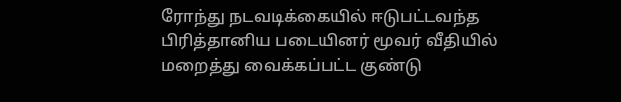ரோந்து நடவடிக்கையில் ஈடுபட்டவந்த பிரித்தானிய படையினர் மூவர் வீதியில் மறைத்து வைக்கப்பட்ட குண்டு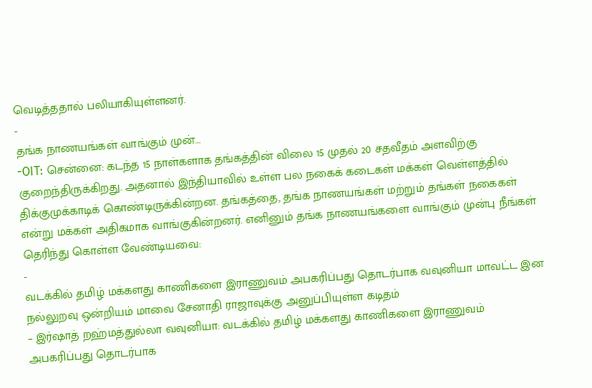வெடித்ததால் பலியாகியுள்ளனர்.
-
தங்க நாணயங்கள் வாங்கும் முன்…
-OIT: சென்னை: கடந்த 15 நாள்களாக தங்கத்தின் விலை 15 முதல் 20 சதவீதம் அளவிற்கு குறைந்திருக்கிறது. அதனால் இந்தியாவில் உள்ள பல நகைக் கடைகள் மக்கள் வெள்ளத்தில் திக்குமுக்காடிக் கொண்டிருக்கின்றன. தங்கத்தை, தங்க நாணயங்கள் மற்றும் தங்கள் நகைகள் என்று மக்கள் அதிகமாக வாங்குகின்றனர். எனினும் தங்க நாணயங்களை வாங்கும் முன்பு நீங்கள் தெரிந்து கொள்ள வேண்டியவை:
-
வடக்கில் தமிழ் மக்களது காணிகளை இராணுவம் அபகரிப்பது தொடர்பாக வவுனியா மாவட்ட இன நல்லுறவு ஒன்றியம் மாவை சேனாதி ராஜாவுக்கு அனுப்பியுள்ள கடிதம்
– இர்ஷாத் றஹ்மத்துல்லா வவுனியா: வடக்கில் தமிழ் மக்களது காணிகளை இராணுவம் அபகரிப்பது தொடர்பாக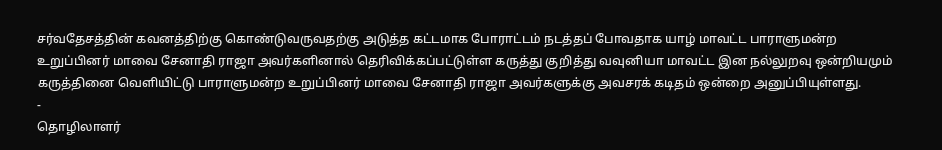சர்வதேசத்தின் கவனத்திற்கு கொண்டுவருவதற்கு அடுத்த கட்டமாக போராட்டம் நடத்தப் போவதாக யாழ் மாவட்ட பாராளுமன்ற உறுப்பினர் மாவை சேனாதி ராஜா அவர்களினால் தெரிவிக்கப்பட்டுள்ள கருத்து குறித்து வவுனியா மாவட்ட இன நல்லுறவு ஒன்றியமும் கருத்தினை வெளியிட்டு பாராளுமன்ற உறுப்பினர் மாவை சேனாதி ராஜா அவர்களுக்கு அவசரக் கடிதம் ஒன்றை அனுப்பியுள்ளது.
-
தொழிலாளர்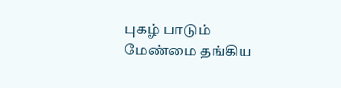புகழ் பாடும் மேண்மை தங்கிய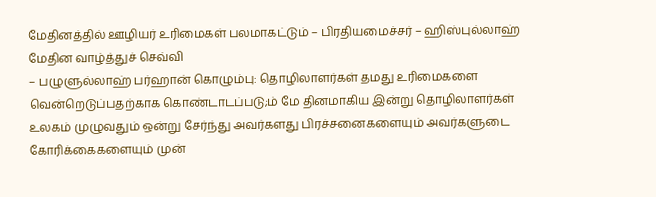மேதினத்தில் ஊழியர் உரிமைகள் பலமாகட்டும் – பிரதியமைச்சர் – ஹிஸ்புல்லாஹ் மேதின வாழ்த்துச் செவ்வி
– பழுளுல்லாஹ் பர்ஹான் கொழும்பு: தொழிலாளர்கள் தமது உரிமைகளை வென்றெடுப்பதற்காக கொண்டாடப்படு;ம் மே தினமாகிய இன்று தொழிலாளர்கள் உலகம் முழுவதும் ஒன்று சேர்ந்து அவர்களது பிரச்சனைகளையும் அவர்களுடை கோரிக்கைகளையும் முன்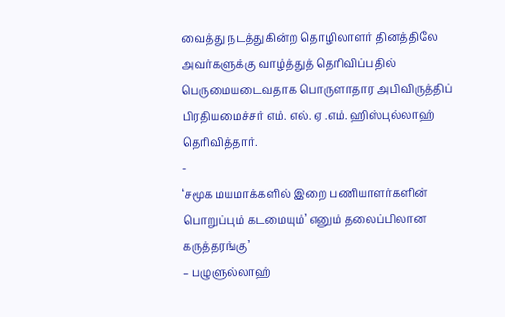வைத்து நடத்துகின்ற தொழிலாளர் தினத்திலே அவர்களுக்கு வாழ்த்துத் தெரிவிப்பதில் பெருமையடைவதாக பொருளாதார அபிவிருத்திப் பிரதியமைச்சர் எம். எல். ஏ .எம். ஹிஸ்புல்லாஹ் தெரிவித்தார்.
-
‘சமூக மயமாக்களில் இறை பணியாளர்களின் பொறுப்பும் கடமையும்’ எனும் தலைப்பிலான கருத்தரங்கு’
– பழுளுல்லாஹ்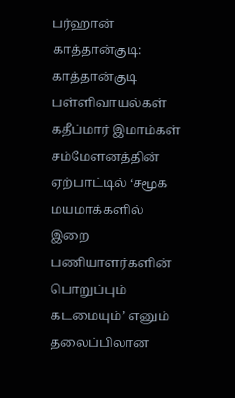பர்ஹான் காத்தான்குடி: காத்தான்குடி பள்ளிவாயல்கள் கதீப்மார் இமாம்கள் சம்மேளனத்தின் ஏற்பாட்டில் ‘சமூக மயமாக்களில் இறை பணியாளர்களின் பொறுப்பும் கடமையும்’ எனும் தலைப்பிலான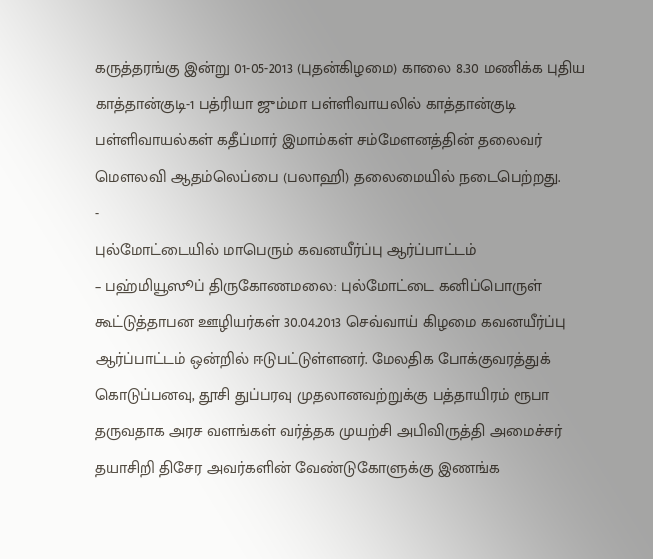கருத்தரங்கு இன்று 01-05-2013 (புதன்கிழமை) காலை 8.30 மணிக்க புதிய காத்தான்குடி-1 பத்ரியா ஜும்மா பள்ளிவாயலில் காத்தான்குடி பள்ளிவாயல்கள் கதீப்மார் இமாம்கள் சம்மேளனத்தின் தலைவர் மௌலவி ஆதம்லெப்பை (பலாஹி) தலைமையில் நடைபெற்றது.
-
புல்மோட்டையில் மாபெரும் கவனயீர்ப்பு ஆர்ப்பாட்டம்
– பஹ்மியூஸூப் திருகோணமலை: புல்மோட்டை கனிப்பொருள் கூட்டுத்தாபன ஊழியர்கள் 30.04.2013 செவ்வாய் கிழமை கவனயீர்ப்பு ஆர்ப்பாட்டம் ஒன்றில் ஈடுபட்டுள்ளனர். மேலதிக போக்குவரத்துக் கொடுப்பனவு, தூசி துப்பரவு முதலானவற்றுக்கு பத்தாயிரம் ரூபா தருவதாக அரச வளங்கள் வர்த்தக முயற்சி அபிவிருத்தி அமைச்சர் தயாசிறி திசேர அவர்களின் வேண்டுகோளுக்கு இணங்க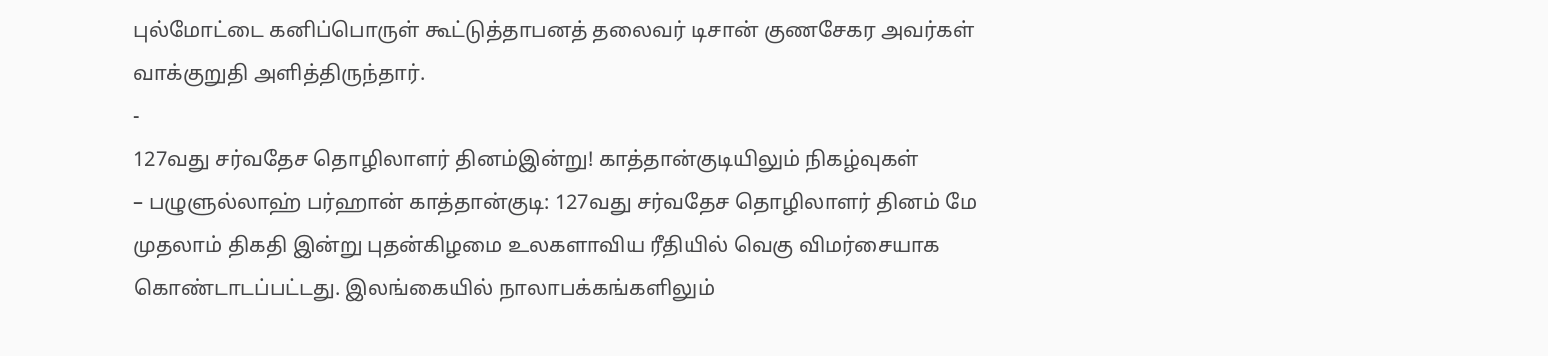புல்மோட்டை கனிப்பொருள் கூட்டுத்தாபனத் தலைவர் டிசான் குணசேகர அவர்கள் வாக்குறுதி அளித்திருந்தார்.
-
127வது சர்வதேச தொழிலாளர் தினம்இன்று! காத்தான்குடியிலும் நிகழ்வுகள்
– பழுளுல்லாஹ் பர்ஹான் காத்தான்குடி: 127வது சர்வதேச தொழிலாளர் தினம் மே முதலாம் திகதி இன்று புதன்கிழமை உலகளாவிய ரீதியில் வெகு விமர்சையாக கொண்டாடப்பட்டது. இலங்கையில் நாலாபக்கங்களிலும்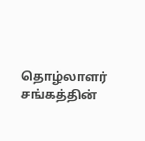தொழ்லாளர் சங்கத்தின்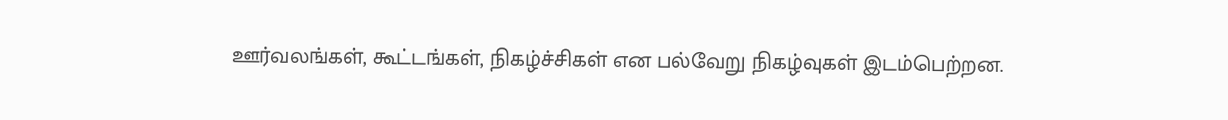ஊர்வலங்கள், கூட்டங்கள், நிகழ்ச்சிகள் என பல்வேறு நிகழ்வுகள் இடம்பெற்றன.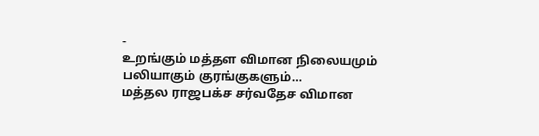-
உறங்கும் மத்தள விமான நிலையமும் பலியாகும் குரங்குகளும்…
மத்தல ராஜபக்ச சர்வதேச விமான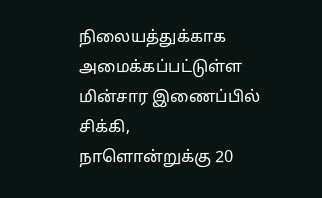நிலையத்துக்காக அமைக்கப்பட்டுள்ள மின்சார இணைப்பில் சிக்கி, நாளொன்றுக்கு 20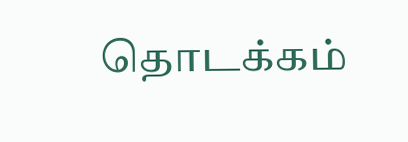தொடக்கம்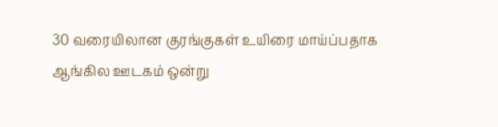30 வரையிலான குரங்குகள் உயிரை மாய்ப்பதாக ஆங்கில ஊடகம் ஒன்று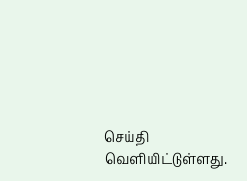செய்தி வெளியிட்டுள்ளது.